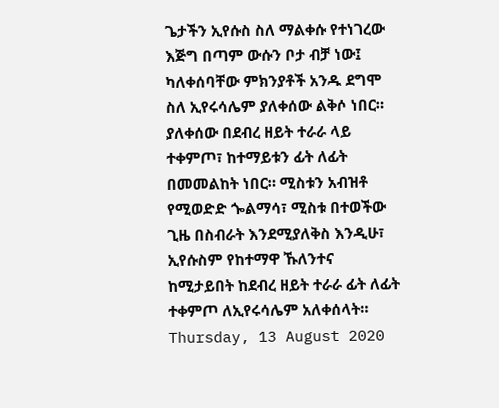ጌታችን ኢየሱስ ስለ ማልቀሱ የተነገረው እጅግ በጣም ውሱን ቦታ ብቻ ነው፤ ካለቀሰባቸው ምክንያቶች አንዱ ደግሞ ስለ ኢየሩሳሌም ያለቀሰው ልቅሶ ነበር። ያለቀሰው በደብረ ዘይት ተራራ ላይ ተቀምጦ፣ ከተማይቱን ፊት ለፊት በመመልከት ነበር። ሚስቱን አብዝቶ የሚወድድ ጐልማሳ፣ ሚስቱ በተወችው ጊዜ በስብራት እንደሚያለቅስ እንዲሁ፣ ኢየሱስም የከተማዋ ኹለንተና ከሚታይበት ከደብረ ዘይት ተራራ ፊት ለፊት ተቀምጦ ለኢየሩሳሌም አለቀሰላት።
Thursday, 13 August 2020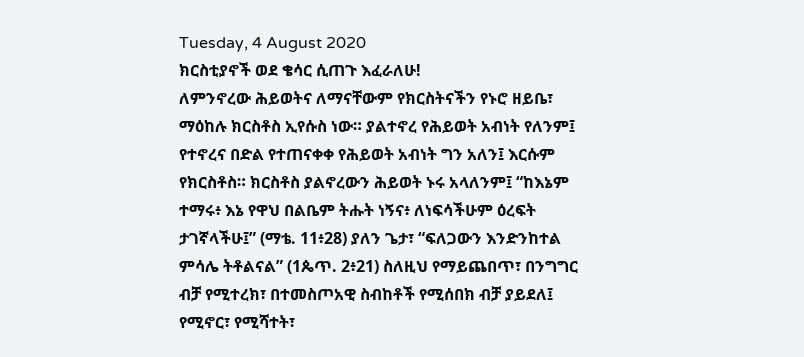Tuesday, 4 August 2020
ክርስቲያኖች ወደ ቄሳር ሲጠጉ እፈራለሁ!
ለምንኖረው ሕይወትና ለማናቸውም የክርስትናችን የኑሮ ዘይቤ፣ ማዕከሉ ክርስቶስ ኢየሱስ ነው። ያልተኖረ የሕይወት አብነት የለንም፤ የተኖረና በድል የተጠናቀቀ የሕይወት አብነት ግን አለን፤ እርሱም የክርስቶስ። ክርስቶስ ያልኖረውን ሕይወት ኑሩ አላለንም፤ “ከእኔም ተማሩ፥ እኔ የዋህ በልቤም ትሑት ነኝና፥ ለነፍሳችሁም ዕረፍት ታገኛላችሁ፤” (ማቴ. 11፥28) ያለን ጌታ፣ “ፍለጋውን እንድንከተል ምሳሌ ትቶልናል” (1ጴጥ. 2፥21) ስለዚህ የማይጨበጥ፣ በንግግር ብቻ የሚተረክ፣ በተመስጦአዊ ስብከቶች የሚሰበክ ብቻ ያይደለ፤ የሚኖር፣ የሚሻተት፣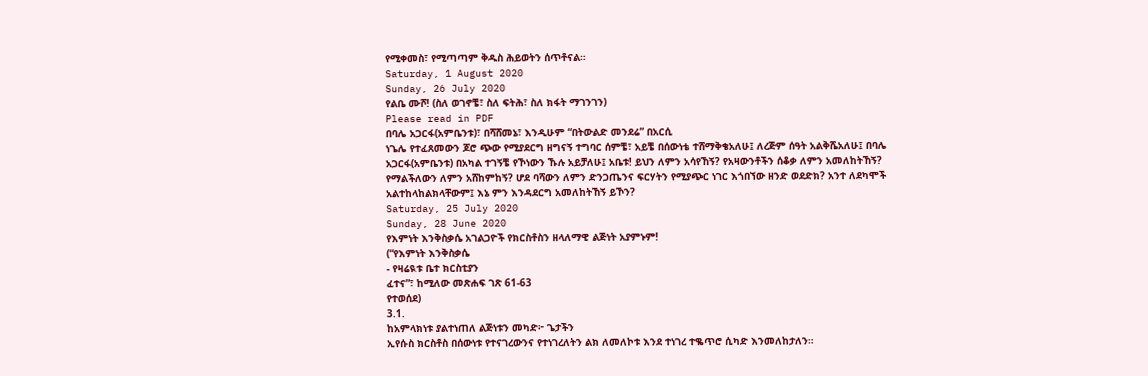የሚቀመስ፣ የሚጣጣም ቅዱስ ሕይወትን ሰጥቶናል።
Saturday, 1 August 2020
Sunday, 26 July 2020
የልቤ ሙሾ! (ስለ ወገኖቼ፣ ስለ ፍትሕ፣ ስለ ክፋት ማገንገን)
Please read in PDF
በባሌ አጋርፋ(አምቤንቱ)፣ በሻሸመኔ፣ እንዲሁም “በትውልድ መንደሬ” በአርሲ
ነጌሌ የተፈጸመውን ጆሮ ጭው የሚያደርግ ዘግናኝ ተግባር ሰምቼ፣ አይቼ በሰውነቴ ተሸማቅቄአለሁ፤ ለረጅም ሰዓት አልቅሼአለሁ፤ በባሌ
አጋርፋ(አምቤንቱ) በአካል ተገኝቼ የኾነውን ኹሉ አይቻለሁ፤ አቤቱ! ይህን ለምን አሳየኸኝ? የአዛውንቶችን ሰቆቃ ለምን አመለከትኸኝ?
የማልችለውን ለምን አሸከምከኝ? ሆደ ባሻውን ለምን ድንጋጤንና ፍርሃትን የሚያጭር ነገር እጎበኘው ዘንድ ወደድክ? አንተ ለደካሞች
አልተከላከልክላቸውም፤ እኔ ምን እንዳደርግ አመለከትኸኝ ይኾን?
Saturday, 25 July 2020
Sunday, 28 June 2020
የእምነት እንቅስቃሴ አገልጋዮች የክርስቶስን ዘላለማዊ ልጅነት አያምኑም!
(“የእምነት እንቅስቃሴ
- የዛሬዪቱ ቤተ ክርስቲያን
ፈተና”፣ ከሚለው መጽሐፍ ገጽ 61-63
የተወሰደ)
3.1.
ከአምላክነቱ ያልተነጠለ ልጅነቱን መካድ፦ ጌታችን
ኢየሱስ ክርስቶስ በሰውነቱ የተናገረውንና የተነገረለትን ልክ ለመለኮቱ እንደ ተነገረ ተቈጥሮ ሲካድ እንመለከታለን።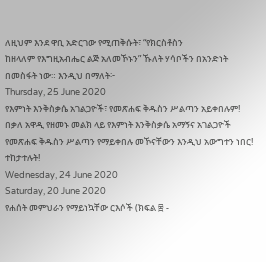ለዚህም እንደ ዋቢ አድርገው የሚጠቅሱት፣ “የክርስቶስን
ከዘላለም የእግዚአብሔር ልጅ አለመኾኑን” ኹለት ሃሳቦችን በአንድነት በመስፋት ነው። እንዲህ በማለት፦
Thursday, 25 June 2020
የእምነት እንቅስቃሴ አገልጋዮች፣ የመጽሐፍ ቅዱስን ሥልጣን አይቀበሉም!
በቃለ አዋዲ የዘመኑ መልክ ላይ የእምነት እንቅስቃሴ አማኝና አገልጋዮች የመጽሐፍ ቅዱስን ሥልጣን የማይቀበሉ መኾናቸውን እንዲህ አውግተን ነበር! ተከታተሉት!
Wednesday, 24 June 2020
Saturday, 20 June 2020
የሐሰት መምህራን የማይነኳቸው ርእሶች (ክፍል ፰ -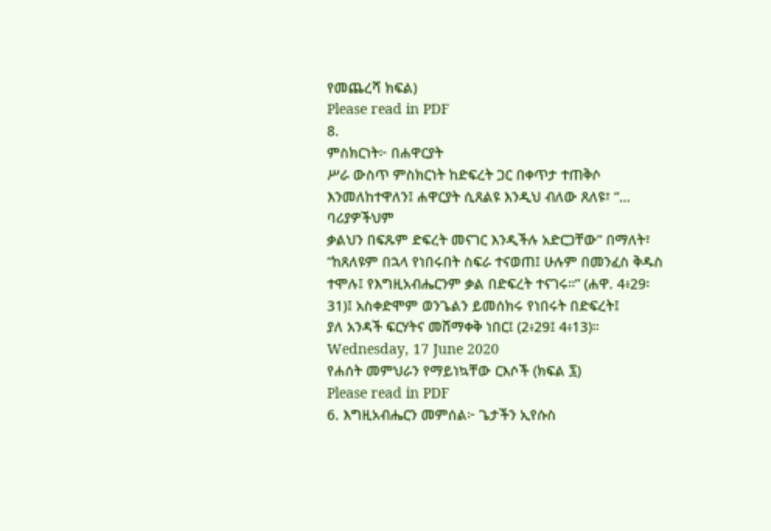የመጨረሻ ክፍል)
Please read in PDF
8.
ምስክርነት፦ በሐዋርያት
ሥራ ውስጥ ምስክርነት ከድፍረት ጋር በቀጥታ ተጠቅሶ እንመለከተዋለን፤ ሐዋርያት ሲጸልዩ እንዲህ ብለው ጸለዩ፣ “… ባሪያዎችህም
ቃልህን በፍጹም ድፍረት መናገር እንዲችሉ አድርጋቸው” በማለት፣ “ከጸለዩም በኋላ የነበሩበት ስፍራ ተናወጠ፤ ሁሉም በመንፈስ ቅዱስ
ተሞሉ፤ የእግዚአብሔርንም ቃል በድፍረት ተናገሩ።” (ሐዋ. 4፥29፡ 31)፤ አስቀድሞም ወንጌልን ይመሰክሩ የነበሩት በድፍረት፤
ያለ አንዳች ፍርሃትና መሸማቀቅ ነበር፤ (2፥29፤ 4፥13)።
Wednesday, 17 June 2020
የሐሰት መምህራን የማይነኳቸው ርእሶች (ክፍል ፯)
Please read in PDF
6. እግዚአብሔርን መምሰል፦ ጌታችን ኢየሱስ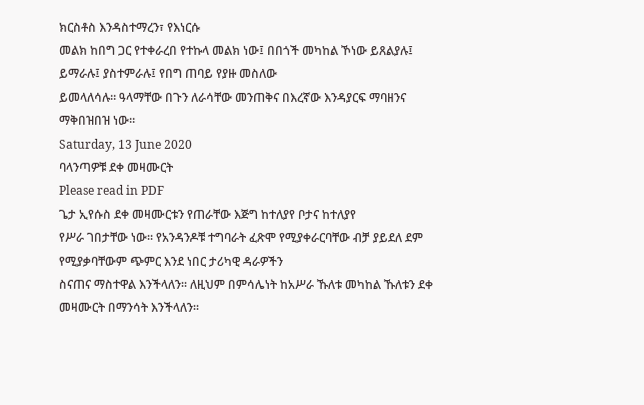ክርስቶስ እንዳስተማረን፣ የእነርሱ
መልክ ከበግ ጋር የተቀራረበ የተኩላ መልክ ነው፤ በበጎች መካከል ኾነው ይጸልያሉ፤ ይማራሉ፤ ያስተምራሉ፤ የበግ ጠባይ የያዙ መስለው
ይመላለሳሉ። ዓላማቸው በጉን ለራሳቸው መንጠቅና በእረኛው እንዳያርፍ ማባዘንና ማቅበዝበዝ ነው።
Saturday, 13 June 2020
ባላንጣዎቹ ደቀ መዛሙርት
Please read in PDF
ጌታ ኢየሱስ ደቀ መዛሙርቱን የጠራቸው እጅግ ከተለያየ ቦታና ከተለያየ
የሥራ ገበታቸው ነው። የአንዳንዶቹ ተግባራት ፈጽሞ የሚያቀራርባቸው ብቻ ያይደለ ደም የሚያቃባቸውም ጭምር እንደ ነበር ታሪካዊ ዳራዎችን
ስናጠና ማስተዋል እንችላለን። ለዚህም በምሳሌነት ከአሥራ ኹለቱ መካከል ኹለቱን ደቀ መዛሙርት በማንሳት እንችላለን።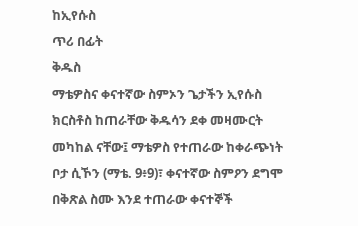ከኢየሱስ
ጥሪ በፊት
ቅዱስ
ማቴዎስና ቀናተኛው ስምኦን ጌታችን ኢየሱስ ክርስቶስ ከጠራቸው ቅዱሳን ደቀ መዛሙርት መካከል ናቸው፤ ማቴዎስ የተጠራው ከቀራጭነት
ቦታ ሲኾን (ማቴ. 9፥9)፣ ቀናተኛው ስምዖን ደግሞ በቅጽል ስሙ እንደ ተጠራው ቀናተኞች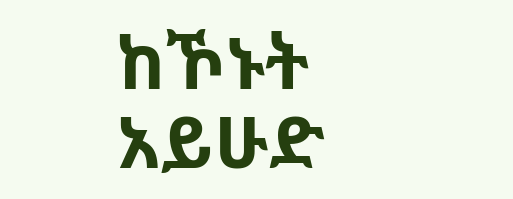ከኾኑት አይሁድ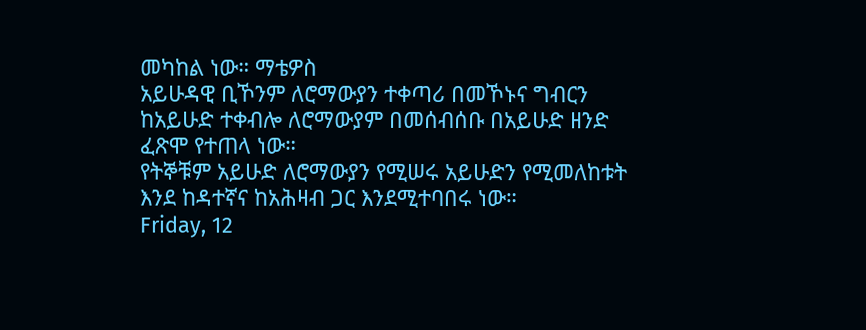መካከል ነው። ማቴዎስ
አይሁዳዊ ቢኾንም ለሮማውያን ተቀጣሪ በመኾኑና ግብርን ከአይሁድ ተቀብሎ ለሮማውያም በመሰብሰቡ በአይሁድ ዘንድ ፈጽሞ የተጠላ ነው።
የትኞቹም አይሁድ ለሮማውያን የሚሠሩ አይሁድን የሚመለከቱት እንደ ከዳተኛና ከአሕዛብ ጋር እንደሚተባበሩ ነው።
Friday, 12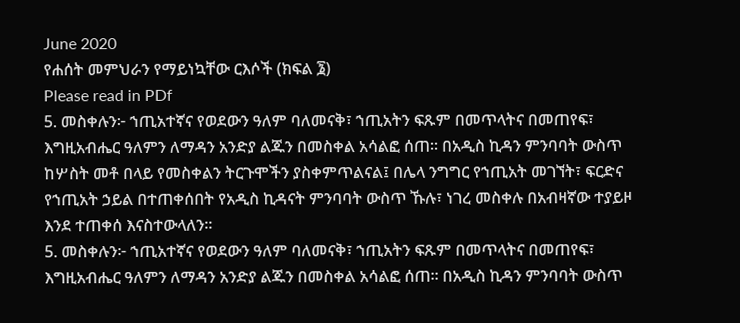June 2020
የሐሰት መምህራን የማይነኳቸው ርእሶች (ክፍል ፮)
Please read in PDf
5. መስቀሉን፦ ኀጢአተኛና የወደውን ዓለም ባለመናቅ፣ ኀጢአትን ፍጹም በመጥላትና በመጠየፍ፣ እግዚአብሔር ዓለምን ለማዳን አንድያ ልጁን በመስቀል አሳልፎ ሰጠ። በአዲስ ኪዳን ምንባባት ውስጥ ከሦስት መቶ በላይ የመስቀልን ትርጉሞችን ያስቀምጥልናል፤ በሌላ ንግግር የኀጢአት መገኘት፣ ፍርድና የኀጢአት ኃይል በተጠቀሰበት የአዲስ ኪዳናት ምንባባት ውስጥ ኹሉ፣ ነገረ መስቀሉ በአብዛኛው ተያይዞ እንደ ተጠቀሰ እናስተውላለን።
5. መስቀሉን፦ ኀጢአተኛና የወደውን ዓለም ባለመናቅ፣ ኀጢአትን ፍጹም በመጥላትና በመጠየፍ፣ እግዚአብሔር ዓለምን ለማዳን አንድያ ልጁን በመስቀል አሳልፎ ሰጠ። በአዲስ ኪዳን ምንባባት ውስጥ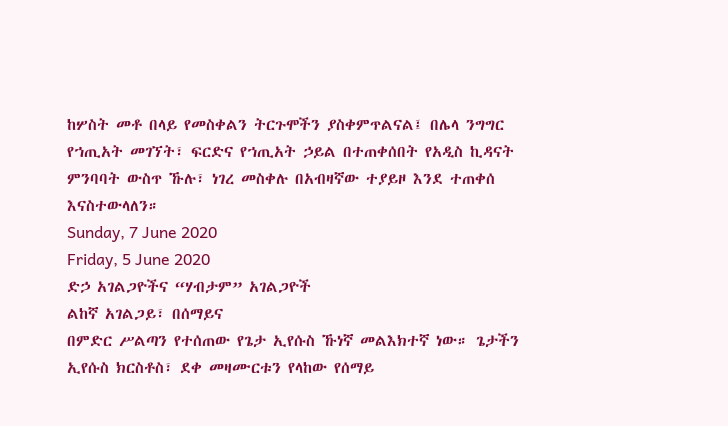ከሦስት መቶ በላይ የመስቀልን ትርጉሞችን ያስቀምጥልናል፤ በሌላ ንግግር የኀጢአት መገኘት፣ ፍርድና የኀጢአት ኃይል በተጠቀሰበት የአዲስ ኪዳናት ምንባባት ውስጥ ኹሉ፣ ነገረ መስቀሉ በአብዛኛው ተያይዞ እንደ ተጠቀሰ እናስተውላለን።
Sunday, 7 June 2020
Friday, 5 June 2020
ድኃ አገልጋዮችና “ሃብታም” አገልጋዮች
ልከኛ አገልጋይ፣ በሰማይና
በምድር ሥልጣን የተሰጠው የጌታ ኢየሱስ ኹነኛ መልእክተኛ ነው። ጌታችን ኢየሱስ ክርስቶስ፣ ደቀ መዛሙርቱን የላከው የሰማይ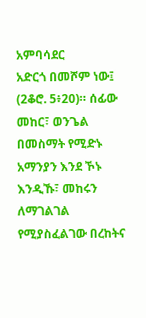አምባሳደር
አድርጎ በመሾም ነው፤ (2ቆሮ. 5፥20)። ሰፊው መከር፣ ወንጌል በመስማት የሚድኑ አማንያን እንደ ኾኑ እንዲኹ፣ መከሩን ለማገልገል
የሚያስፈልገው በረከትና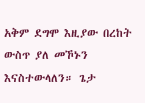አቅም ደግሞ እዚያው በረከት ውስጥ ያለ መኾኑን እናስተውላለን። ጌታ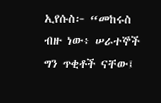ኢየሱስ፦ “መከሩስ ብዙ ነው፥ ሠራተኞች
ግን ጥቂቶች ናቸው፤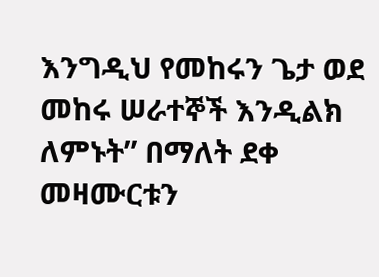እንግዲህ የመከሩን ጌታ ወደ መከሩ ሠራተኞች እንዲልክ ለምኑት” በማለት ደቀ መዛሙርቱን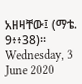አዘዛቸው፤ (ማቴ.
9፥፥38)።
Wednesday, 3 June 2020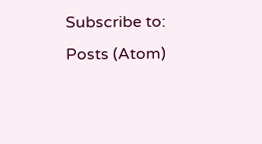Subscribe to:
Posts (Atom)